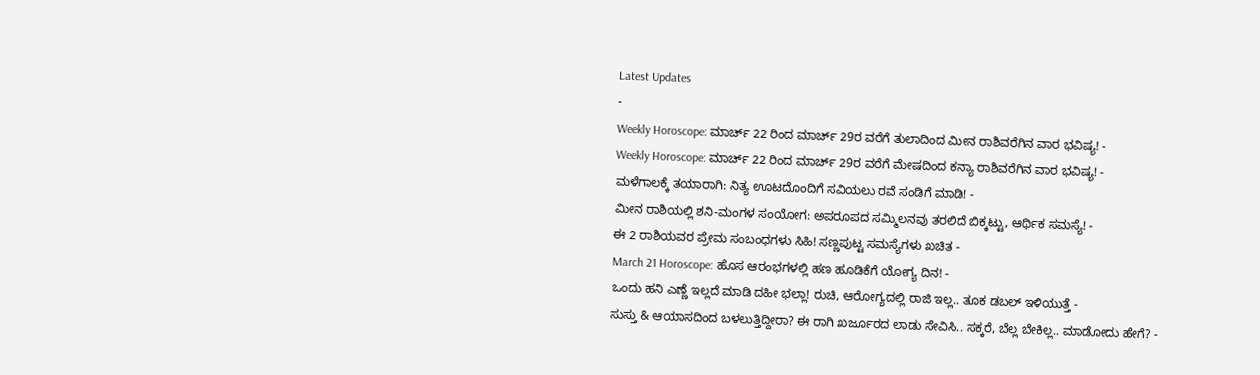Latest Updates
-
Weekly Horoscope: ಮಾರ್ಚ್ 22 ರಿಂದ ಮಾರ್ಚ್ 29ರ ವರೆಗೆ ತುಲಾದಿಂದ ಮೀನ ರಾಶಿವರೆಗಿನ ವಾರ ಭವಿಷ್ಯ! -
Weekly Horoscope: ಮಾರ್ಚ್ 22 ರಿಂದ ಮಾರ್ಚ್ 29ರ ವರೆಗೆ ಮೇಷದಿಂದ ಕನ್ಯಾ ರಾಶಿವರೆಗಿನ ವಾರ ಭವಿಷ್ಯ! -
ಮಳೆಗಾಲಕ್ಕೆ ತಯಾರಾಗಿ: ನಿತ್ಯ ಊಟದೊಂದಿಗೆ ಸವಿಯಲು ರವೆ ಸಂಡಿಗೆ ಮಾಡಿ! -
ಮೀನ ರಾಶಿಯಲ್ಲಿ ಶನಿ-ಮಂಗಳ ಸಂಯೋಗ: ಅಪರೂಪದ ಸಮ್ಮಿಲನವು ತರಲಿದೆ ಬಿಕ್ಕಟ್ಟು, ಆರ್ಥಿಕ ಸಮಸ್ಯೆ! -
ಈ 2 ರಾಶಿಯವರ ಪ್ರೇಮ ಸಂಬಂಧಗಳು ಸಿಹಿ! ಸಣ್ಣಪುಟ್ಟ ಸಮಸ್ಯೆಗಳು ಖಚಿತ -
March 21 Horoscope: ಹೊಸ ಆರಂಭಗಳಲ್ಲಿ ಹಣ ಹೂಡಿಕೆಗೆ ಯೋಗ್ಯ ದಿನ! -
ಒಂದು ಹನಿ ಎಣ್ಣೆ ಇಲ್ಲದೆ ಮಾಡಿ ದಹೀ ಭಲ್ಲಾ! ರುಚಿ, ಆರೋಗ್ಯದಲ್ಲಿ ರಾಜಿ ಇಲ್ಲ.. ತೂಕ ಡಬಲ್ ಇಳಿಯುತ್ತೆ -
ಸುಸ್ತು & ಆಯಾಸದಿಂದ ಬಳಲುತ್ತಿದ್ದೀರಾ? ಈ ರಾಗಿ ಖರ್ಜೂರದ ಲಾಡು ಸೇವಿಸಿ.. ಸಕ್ಕರೆ, ಬೆಲ್ಲ ಬೇಕಿಲ್ಲ.. ಮಾಡೋದು ಹೇಗೆ? -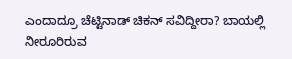ಎಂದಾದ್ರೂ ಚೆಟ್ಟಿನಾಡ್ ಚಿಕನ್ ಸವಿದ್ದೀರಾ? ಬಾಯಲ್ಲಿ ನೀರೂರಿರುವ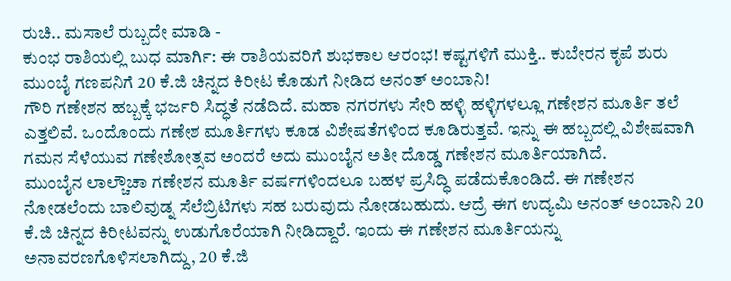ರುಚಿ.. ಮಸಾಲೆ ರುಬ್ಬದೇ ಮಾಡಿ -
ಕುಂಭ ರಾಶಿಯಲ್ಲಿ ಬುಧ ಮಾರ್ಗಿ: ಈ ರಾಶಿಯವರಿಗೆ ಶುಭಕಾಲ ಆರಂಭ! ಕಷ್ಟಗಳಿಗೆ ಮುಕ್ತಿ.. ಕುಬೇರನ ಕೃಪೆ ಶುರು
ಮುಂಬೈ ಗಣಪನಿಗೆ 20 ಕೆ.ಜಿ ಚಿನ್ನದ ಕಿರೀಟ ಕೊಡುಗೆ ನೀಡಿದ ಅನಂತ್ ಅಂಬಾನಿ!
ಗೌರಿ ಗಣೇಶನ ಹಬ್ಬಕ್ಕೆ ಭರ್ಜರಿ ಸಿದ್ಧತೆ ನಡೆದಿದೆ. ಮಹಾ ನಗರಗಳು ಸೇರಿ ಹಳ್ಳಿ ಹಳ್ಳಿಗಳಲ್ಲೂ ಗಣೇಶನ ಮೂರ್ತಿ ತಲೆ ಎತ್ತಲಿವೆ. ಒಂದೊಂದು ಗಣೇಶ ಮೂರ್ತಿಗಳು ಕೂಡ ವಿಶೇಷತೆಗಳಿಂದ ಕೂಡಿರುತ್ತವೆ. ಇನ್ನು ಈ ಹಬ್ಬದಲ್ಲಿ ವಿಶೇಷವಾಗಿ ಗಮನ ಸೆಳೆಯುವ ಗಣೇಶೋತ್ಸವ ಅಂದರೆ ಅದು ಮುಂಬೈನ ಅತೀ ದೊಡ್ಡ ಗಣೇಶನ ಮೂರ್ತಿಯಾಗಿದೆ.
ಮುಂಬೈನ ಲಾಲ್ಚೌಚಾ ಗಣೇಶನ ಮೂರ್ತಿ ವರ್ಷಗಳಿಂದಲೂ ಬಹಳ ಪ್ರಸಿದ್ಧಿ ಪಡೆದುಕೊಂಡಿದೆ. ಈ ಗಣೇಶನ ನೋಡಲೆಂದು ಬಾಲಿವುಡ್ನ ಸೆಲೆಬ್ರಿಟಿಗಳು ಸಹ ಬರುವುದು ನೋಡಬಹುದು. ಆದ್ರೆ ಈಗ ಉದ್ಯಮಿ ಅನಂತ್ ಅಂಬಾನಿ 20 ಕೆ.ಜಿ ಚಿನ್ನದ ಕಿರೀಟವನ್ನು ಉಡುಗೊರೆಯಾಗಿ ನೀಡಿದ್ದಾರೆ. ಇಂದು ಈ ಗಣೇಶನ ಮೂರ್ತಿಯನ್ನು ಅನಾವರಣಗೊಳಿಸಲಾಗಿದ್ದು, 20 ಕೆ.ಜಿ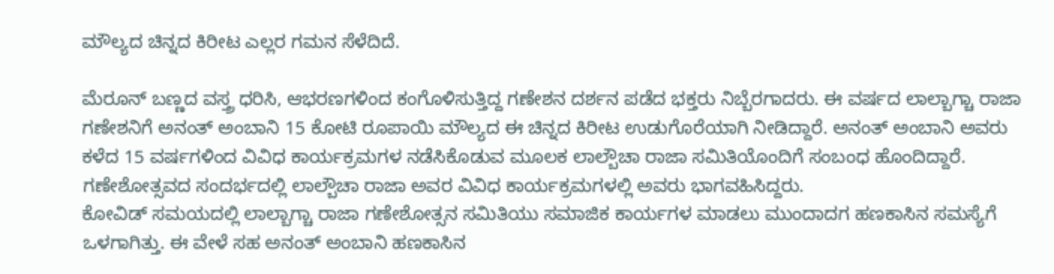ಮೌಲ್ಯದ ಚಿನ್ನದ ಕಿರೀಟ ಎಲ್ಲರ ಗಮನ ಸೆಳೆದಿದೆ.

ಮೆರೂನ್ ಬಣ್ಣದ ವಸ್ತ್ರ ಧರಿಸಿ, ಆಭರಣಗಳಿಂದ ಕಂಗೊಳಿಸುತ್ತಿದ್ದ ಗಣೇಶನ ದರ್ಶನ ಪಡೆದ ಭಕ್ತರು ನಿಬ್ಬೆರಗಾದರು. ಈ ವರ್ಷದ ಲಾಲ್ಬಾಗ್ಚಾ ರಾಜಾ ಗಣೇಶನಿಗೆ ಅನಂತ್ ಅಂಬಾನಿ 15 ಕೋಟಿ ರೂಪಾಯಿ ಮೌಲ್ಯದ ಈ ಚಿನ್ನದ ಕಿರೀಟ ಉಡುಗೊರೆಯಾಗಿ ನೀಡಿದ್ದಾರೆ. ಅನಂತ್ ಅಂಬಾನಿ ಅವರು ಕಳೆದ 15 ವರ್ಷಗಳಿಂದ ವಿವಿಧ ಕಾರ್ಯಕ್ರಮಗಳ ನಡೆಸಿಕೊಡುವ ಮೂಲಕ ಲಾಲ್ಬೌಚಾ ರಾಜಾ ಸಮಿತಿಯೊಂದಿಗೆ ಸಂಬಂಧ ಹೊಂದಿದ್ದಾರೆ. ಗಣೇಶೋತ್ಸವದ ಸಂದರ್ಭದಲ್ಲಿ ಲಾಲ್ಬೌಚಾ ರಾಜಾ ಅವರ ವಿವಿಧ ಕಾರ್ಯಕ್ರಮಗಳಲ್ಲಿ ಅವರು ಭಾಗವಹಿಸಿದ್ದರು.
ಕೋವಿಡ್ ಸಮಯದಲ್ಲಿ ಲಾಲ್ಬಾಗ್ಚಾ ರಾಜಾ ಗಣೇಶೋತ್ಸನ ಸಮಿತಿಯು ಸಮಾಜಿಕ ಕಾರ್ಯಗಳ ಮಾಡಲು ಮುಂದಾದಗ ಹಣಕಾಸಿನ ಸಮಸ್ಯೆಗೆ ಒಳಗಾಗಿತ್ತು. ಈ ವೇಳೆ ಸಹ ಅನಂತ್ ಅಂಬಾನಿ ಹಣಕಾಸಿನ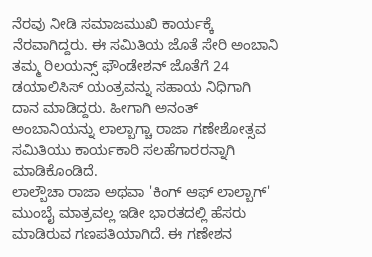ನೆರವು ನೀಡಿ ಸಮಾಜಮುಖಿ ಕಾರ್ಯಕ್ಕೆ ನೆರವಾಗಿದ್ದರು. ಈ ಸಮಿತಿಯ ಜೊತೆ ಸೇರಿ ಅಂಬಾನಿ ತಮ್ಮ ರಿಲಯನ್ಸ್ ಫೌಂಡೇಶನ್ ಜೊತೆಗೆ 24 ಡಯಾಲಿಸಿಸ್ ಯಂತ್ರವನ್ನು ಸಹಾಯ ನಿಧಿಗಾಗಿ ದಾನ ಮಾಡಿದ್ದರು. ಹೀಗಾಗಿ ಅನಂತ್ ಅಂಬಾನಿಯನ್ನು ಲಾಲ್ಬಾಗ್ಚಾ ರಾಜಾ ಗಣೇಶೋತ್ಸವ ಸಮಿತಿಯು ಕಾರ್ಯಕಾರಿ ಸಲಹೆಗಾರರನ್ನಾಗಿ ಮಾಡಿಕೊಂಡಿದೆ.
ಲಾಲ್ಬೌಚಾ ರಾಜಾ ಅಥವಾ 'ಕಿಂಗ್ ಆಫ್ ಲಾಲ್ಬಾಗ್' ಮುಂಬೈ ಮಾತ್ರವಲ್ಲ ಇಡೀ ಭಾರತದಲ್ಲಿ ಹೆಸರು ಮಾಡಿರುವ ಗಣಪತಿಯಾಗಿದೆ. ಈ ಗಣೇಶನ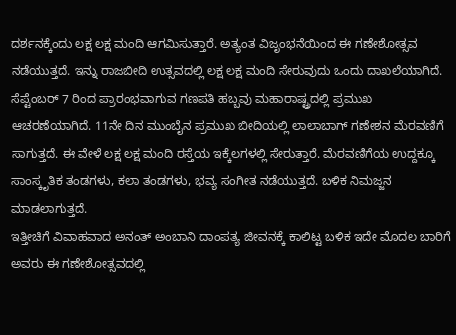ದರ್ಶನಕ್ಕೆಂದು ಲಕ್ಷ ಲಕ್ಷ ಮಂದಿ ಆಗಮಿಸುತ್ತಾರೆ. ಅತ್ಯಂತ ವಿಜೃಂಭನೆಯಿಂದ ಈ ಗಣೇಶೋತ್ಸವ ನಡೆಯುತ್ತದೆ. ಇನ್ನು ರಾಜಬೀದಿ ಉತ್ಸವದಲ್ಲಿ ಲಕ್ಷ ಲಕ್ಷ ಮಂದಿ ಸೇರುವುದು ಒಂದು ದಾಖಲೆಯಾಗಿದೆ.
ಸೆಪ್ಟೆಂಬರ್ 7 ರಿಂದ ಪ್ರಾರಂಭವಾಗುವ ಗಣಪತಿ ಹಬ್ಬವು ಮಹಾರಾಷ್ಟ್ರದಲ್ಲಿ ಪ್ರಮುಖ ಆಚರಣೆಯಾಗಿದೆ. 11ನೇ ದಿನ ಮುಂಬೈನ ಪ್ರಮುಖ ಬೀದಿಯಲ್ಲಿ ಲಾಲಾಬಾಗ್ ಗಣೇಶನ ಮೆರವಣಿಗೆ ಸಾಗುತ್ತದೆ. ಈ ವೇಳೆ ಲಕ್ಷ ಲಕ್ಷ ಮಂದಿ ರಸ್ತೆಯ ಇಕ್ಕೆಲಗಳಲ್ಲಿ ಸೇರುತ್ತಾರೆ. ಮೆರವಣಿಗೆಯ ಉದ್ದಕ್ಕೂ ಸಾಂಸ್ಕೃತಿಕ ತಂಡಗಳು, ಕಲಾ ತಂಡಗಳು, ಭವ್ಯ ಸಂಗೀತ ನಡೆಯುತ್ತದೆ. ಬಳಿಕ ನಿಮಜ್ಜನ ಮಾಡಲಾಗುತ್ತದೆ.
ಇತ್ತೀಚಿಗೆ ವಿವಾಹವಾದ ಅನಂತ್ ಅಂಬಾನಿ ದಾಂಪತ್ಯ ಜೀವನಕ್ಕೆ ಕಾಲಿಟ್ಟ ಬಳಿಕ ಇದೇ ಮೊದಲ ಬಾರಿಗೆ ಅವರು ಈ ಗಣೇಶೋತ್ಸವದಲ್ಲಿ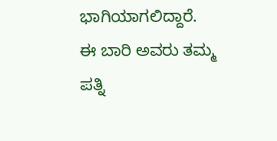ಭಾಗಿಯಾಗಲಿದ್ದಾರೆ. ಈ ಬಾರಿ ಅವರು ತಮ್ಮ ಪತ್ನಿ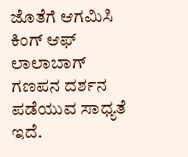ಜೊತೆಗೆ ಆಗಮಿಸಿ ಕಿಂಗ್ ಆಫ್ ಲಾಲಾಬಾಗ್ ಗಣಪನ ದರ್ಶನ ಪಡೆಯುವ ಸಾಧ್ಯತೆ ಇದೆ.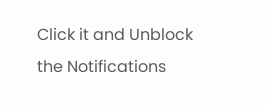Click it and Unblock the Notifications